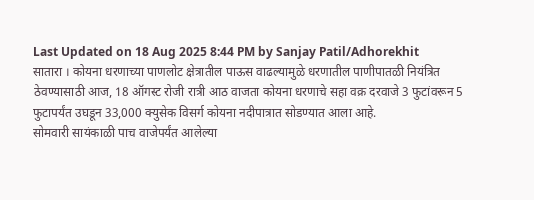Last Updated on 18 Aug 2025 8:44 PM by Sanjay Patil/Adhorekhit
सातारा । कोयना धरणाच्या पाणलोट क्षेत्रातील पाऊस वाढल्यामुळे धरणातील पाणीपातळी नियंत्रित ठेवण्यासाठी आज, 18 ऑगस्ट रोजी रात्री आठ वाजता कोयना धरणाचे सहा वक्र दरवाजे 3 फुटांवरून 5 फुटापर्यंत उघडून 33,000 क्युसेक विसर्ग कोयना नदीपात्रात सोडण्यात आला आहे.
सोमवारी सायंकाळी पाच वाजेपर्यंत आलेल्या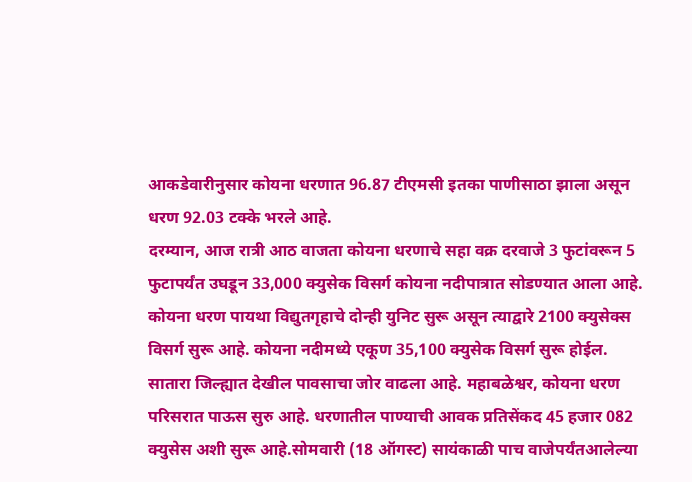आकडेवारीनुसार कोयना धरणात 96.87 टीएमसी इतका पाणीसाठा झाला असून धरण 92.03 टक्के भरले आहे.
दरम्यान, आज रात्री आठ वाजता कोयना धरणाचे सहा वक्र दरवाजे 3 फुटांवरून 5 फुटापर्यंत उघडून 33,000 क्युसेक विसर्ग कोयना नदीपात्रात सोडण्यात आला आहे. कोयना धरण पायथा विद्युतगृहाचे दोन्ही युनिट सुरू असून त्याद्वारे 2100 क्युसेक्स विसर्ग सुरू आहे. कोयना नदीमध्ये एकूण 35,100 क्युसेक विसर्ग सुरू होईल.
सातारा जिल्ह्यात देखील पावसाचा जोर वाढला आहे. महाबळेश्वर, कोयना धरण परिसरात पाऊस सुरु आहे. धरणातील पाण्याची आवक प्रतिसेंकद 45 हजार 082 क्युसेस अशी सुरू आहे.सोमवारी (18 ऑगस्ट) सायंकाळी पाच वाजेपर्यंतआलेल्या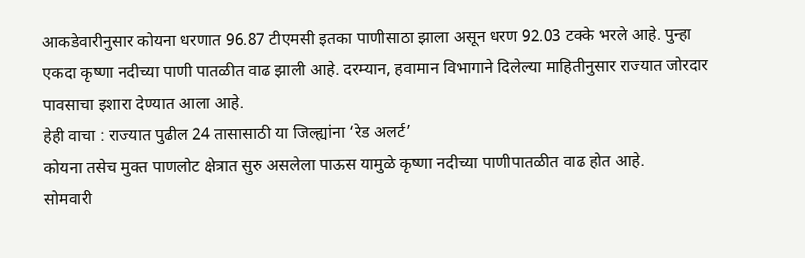आकडेवारीनुसार कोयना धरणात 96.87 टीएमसी इतका पाणीसाठा झाला असून धरण 92.03 टक्के भरले आहे. पुन्हा एकदा कृष्णा नदीच्या पाणी पातळीत वाढ झाली आहे. दरम्यान, हवामान विभागाने दिलेल्या माहितीनुसार राज्यात जोरदार पावसाचा इशारा देण्यात आला आहे.
हेही वाचा : राज्यात पुढील 24 तासासाठी या जिल्ह्यांना ‘रेड अलर्ट’
कोयना तसेच मुक्त पाणलोट क्षेत्रात सुरु असलेला पाऊस यामुळे कृष्णा नदीच्या पाणीपातळीत वाढ होत आहे.
सोमवारी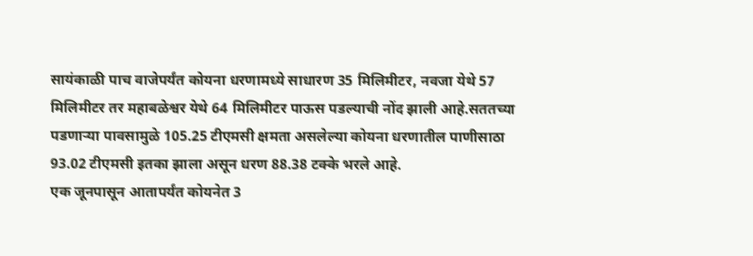सायंकाळी पाच वाजेपर्यंत कोयना धरणामध्ये साधारण 35 मिलिमीटर, नवजा येथे 57 मिलिमीटर तर महाबळेश्वर येथे 64 मिलिमीटर पाऊस पडल्याची नोंद झाली आहे.सततच्या पडणाऱ्या पावसामुळे 105.25 टीएमसी क्षमता असलेल्या कोयना धरणातील पाणीसाठा 93.02 टीएमसी इतका झाला असून धरण 88.38 टक्के भरले आहे.
एक जूनपासून आतापर्यंत कोयनेत 3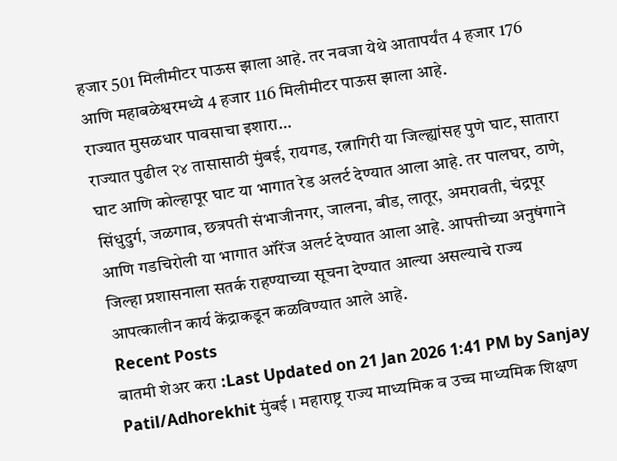हजार 501 मिलीमीटर पाऊस झाला आहे. तर नवजा येथे आतापर्यंत 4 हजार 176 आणि महाबळेश्वरमध्ये 4 हजार 116 मिलीमीटर पाऊस झाला आहे.
राज्यात मुसळधार पावसाचा इशारा…
राज्यात पुढील २४ तासासाठी मुंबई, रायगड, रत्नागिरी या जिल्ह्यांसह पुणे घाट, सातारा घाट आणि कोल्हापूर घाट या भागात रेड अलर्ट देण्यात आला आहे. तर पालघर, ठाणे, सिंधुदुर्ग, जळगाव, छत्रपती संभाजीनगर, जालना, बीड, लातूर, अमरावती, चंद्रपूर आणि गडचिरोली या भागात ऑरेंज अलर्ट देण्यात आला आहे. आपत्तीच्या अनुषंगाने जिल्हा प्रशासनाला सतर्क राहण्याच्या सूचना देण्यात आल्या असल्याचे राज्य आपत्कालीन कार्य केंद्राकडून कळविण्यात आले आहे.
Recent Posts
बातमी शेअर करा :Last Updated on 21 Jan 2026 1:41 PM by Sanjay Patil/Adhorekhit मुंबई । महाराष्ट्र राज्य माध्यमिक व उच्च माध्यमिक शिक्षण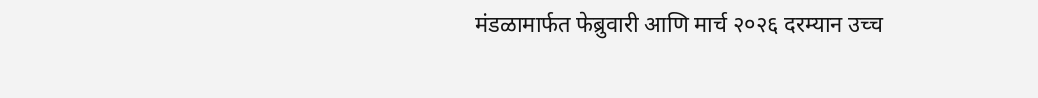मंडळामार्फत फेब्रुवारी आणि मार्च २०२६ दरम्यान उच्च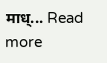माध्... Read more